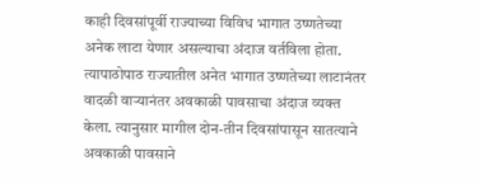काही दिवसांपूर्वी राज्याच्या विविध भागात उष्णतेच्या अनेक लाटा येणार असल्याचा अंदाज वर्तविला होता. त्यापाठोपाठ राज्यातील अनेत भागात उष्णतेच्या लाटानंतर वादळी वाऱ्यानंतर अवकाळी पावसाचा अंदाज व्यक्त केला. त्यानुसार मागील दोन-तीन दिवसांपासून सातत्याने अवकाळी पावसाने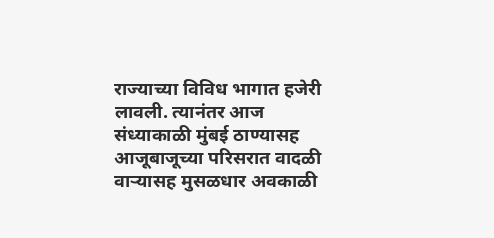राज्याच्या विविध भागात हजेरी लावली. त्यानंतर आज संध्याकाळी मुंबई ठाण्यासह आजूबाजूच्या परिसरात वादळी वाऱ्यासह मुसळधार अवकाळी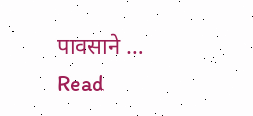पावसाने …
Read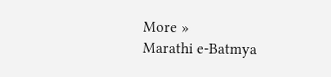More »
Marathi e-Batmya